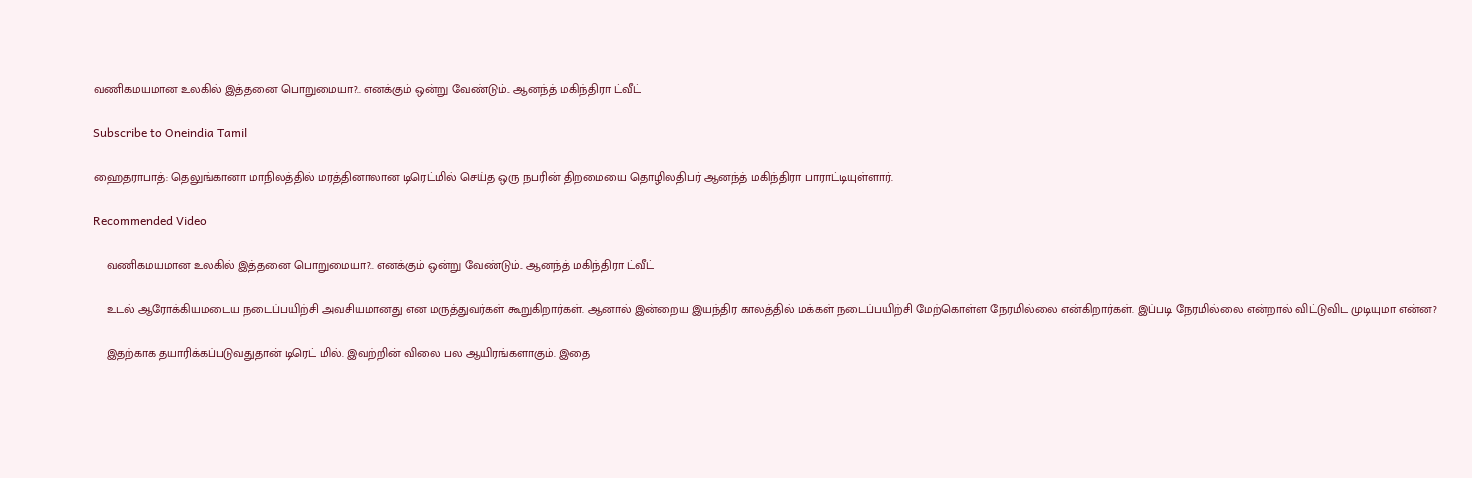வணிகமயமான உலகில் இத்தனை பொறுமையா?.. எனக்கும் ஒன்று வேண்டும்.. ஆனந்த் மகிந்திரா ட்வீட்

Subscribe to Oneindia Tamil

ஹைதராபாத்: தெலுங்கானா மாநிலத்தில் மரத்தினாலான டிரெட்மில் செய்த ஒரு நபரின் திறமையை தொழிலதிபர் ஆனந்த் மகிந்திரா பாராட்டியுள்ளார்.

Recommended Video

    வணிகமயமான உலகில் இத்தனை பொறுமையா?.. எனக்கும் ஒன்று வேண்டும்.. ஆனந்த் மகிந்திரா ட்வீட்

    உடல் ஆரோக்கியமடைய நடைப்பயிற்சி அவசியமானது என மருத்துவர்கள் கூறுகிறார்கள். ஆனால் இன்றைய இயந்திர காலத்தில் மக்கள் நடைப்பயிற்சி மேற்கொள்ள நேரமில்லை என்கிறார்கள். இப்படி நேரமில்லை என்றால் விட்டுவிட முடியுமா என்ன?

    இதற்காக தயாரிக்கப்படுவதுதான் டிரெட் மில். இவற்றின் விலை பல ஆயிரங்களாகும். இதை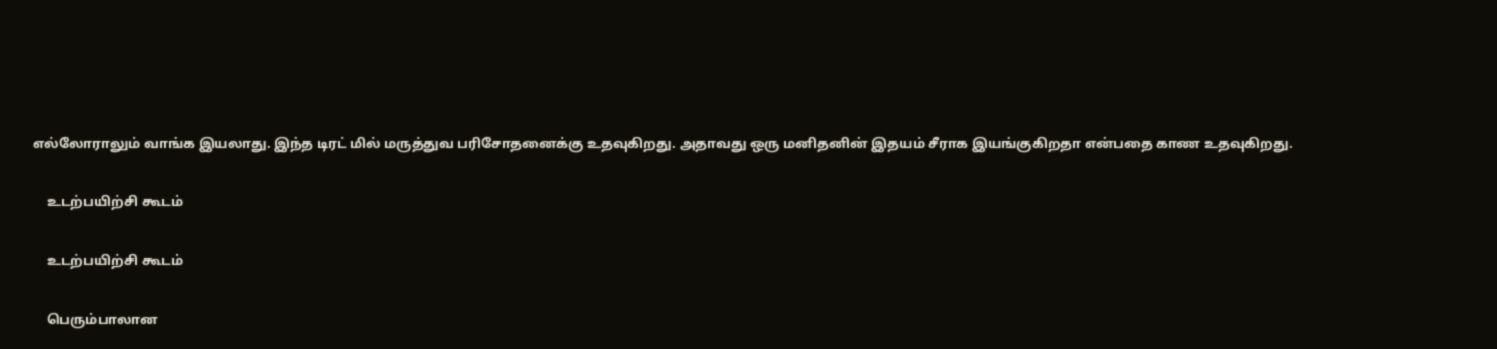எல்லோராலும் வாங்க இயலாது. இந்த டிரட் மில் மருத்துவ பரிசோதனைக்கு உதவுகிறது. அதாவது ஒரு மனிதனின் இதயம் சீராக இயங்குகிறதா என்பதை காண உதவுகிறது.

    உடற்பயிற்சி கூடம்

    உடற்பயிற்சி கூடம்

    பெரும்பாலான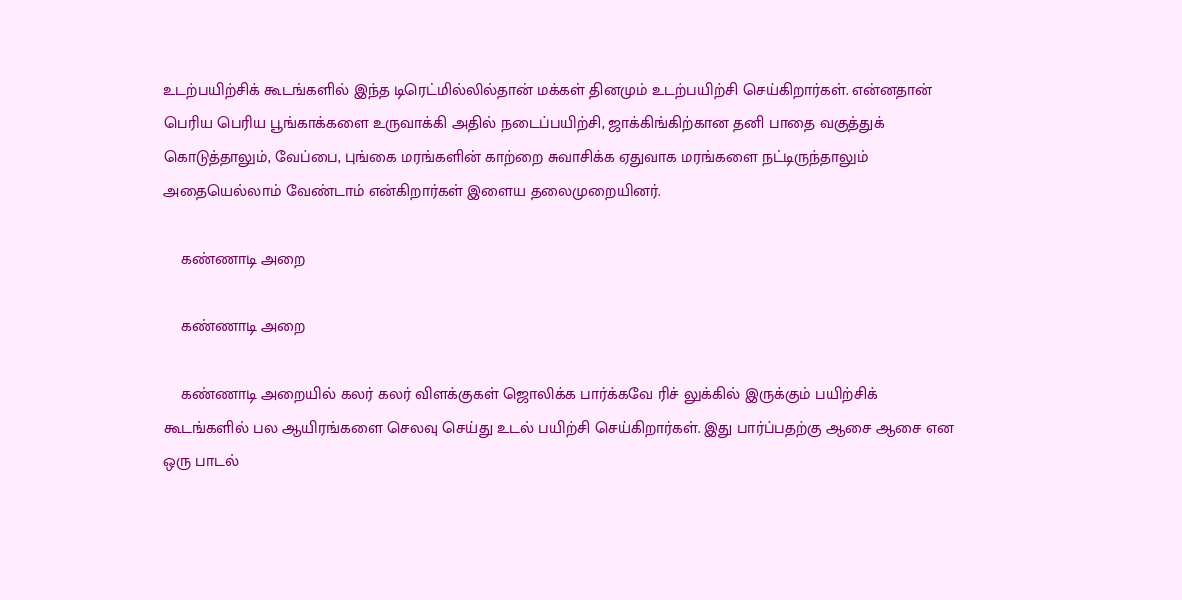உடற்பயிற்சிக் கூடங்களில் இந்த டிரெட்மில்லில்தான் மக்கள் தினமும் உடற்பயிற்சி செய்கிறார்கள். என்னதான் பெரிய பெரிய பூங்காக்களை உருவாக்கி அதில் நடைப்பயிற்சி, ஜாக்கிங்கிற்கான தனி பாதை வகுத்துக் கொடுத்தாலும், வேப்பை, புங்கை மரங்களின் காற்றை சுவாசிக்க ஏதுவாக மரங்களை நட்டிருந்தாலும் அதையெல்லாம் வேண்டாம் என்கிறார்கள் இளைய தலைமுறையினர்.

    கண்ணாடி அறை

    கண்ணாடி அறை

    கண்ணாடி அறையில் கலர் கலர் விளக்குகள் ஜொலிக்க பார்க்கவே ரிச் லுக்கில் இருக்கும் பயிற்சிக் கூடங்களில் பல ஆயிரங்களை செலவு செய்து உடல் பயிற்சி செய்கிறார்கள். இது பார்ப்பதற்கு ஆசை ஆசை என ஒரு பாடல்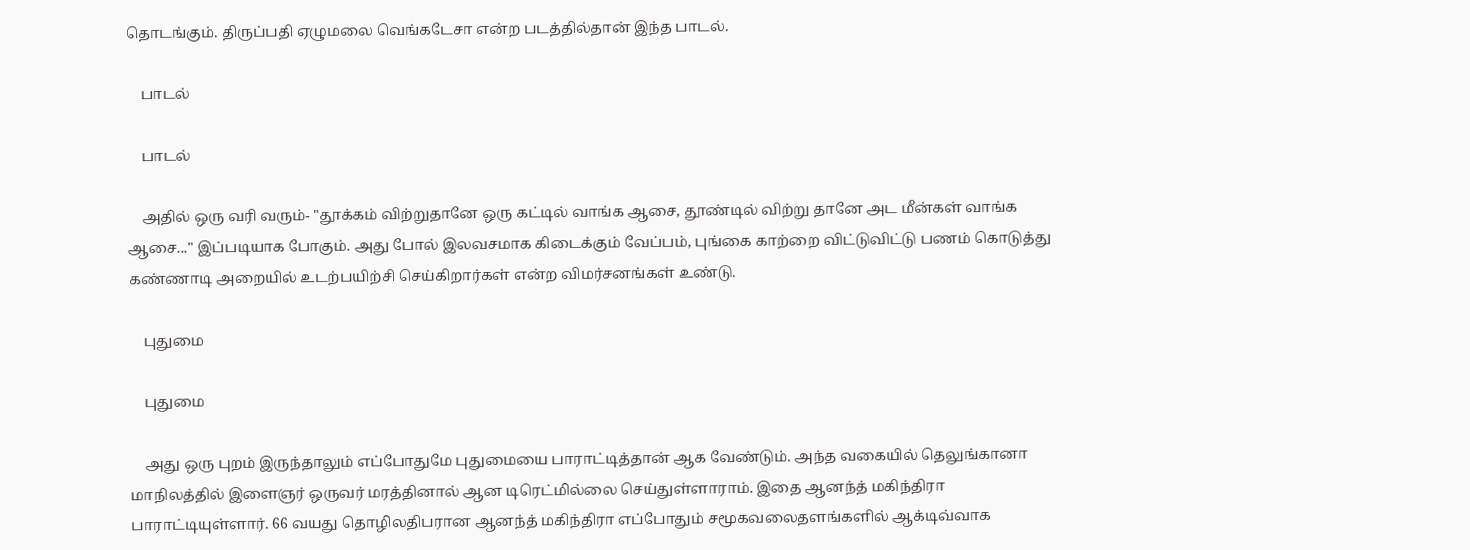தொடங்கும். திருப்பதி ஏழுமலை வெங்கடேசா என்ற படத்தில்தான் இந்த பாடல்.

    பாடல்

    பாடல்

    அதில் ஒரு வரி வரும்- "தூக்கம் விற்றுதானே ஒரு கட்டில் வாங்க ஆசை, தூண்டில் விற்று தானே அட மீன்கள் வாங்க ஆசை..." இப்படியாக போகும். அது போல் இலவசமாக கிடைக்கும் வேப்பம், புங்கை காற்றை விட்டுவிட்டு பணம் கொடுத்து கண்ணாடி அறையில் உடற்பயிற்சி செய்கிறார்கள் என்ற விமர்சனங்கள் உண்டு.

    புதுமை

    புதுமை

    அது ஒரு புறம் இருந்தாலும் எப்போதுமே புதுமையை பாராட்டித்தான் ஆக வேண்டும். அந்த வகையில் தெலுங்கானா மாநிலத்தில் இளைஞர் ஒருவர் மரத்தினால் ஆன டிரெட்மில்லை செய்துள்ளாராம். இதை ஆனந்த் மகிந்திரா பாராட்டியுள்ளார். 66 வயது தொழிலதிபரான ஆனந்த் மகிந்திரா எப்போதும் சமூகவலைதளங்களில் ஆக்டிவ்வாக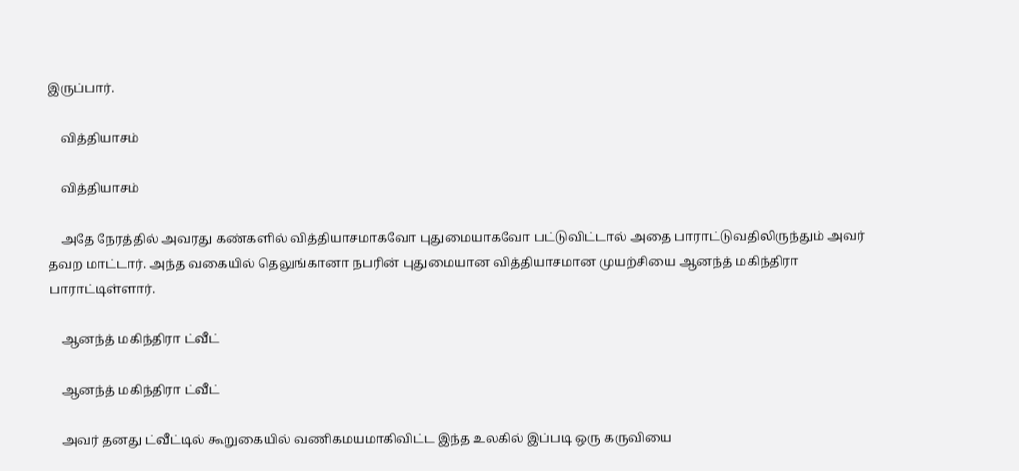இருப்பார்.

    வித்தியாசம்

    வித்தியாசம்

    அதே நேரத்தில் அவரது கண்களில் வித்தியாசமாகவோ புதுமையாகவோ பட்டுவிட்டால் அதை பாராட்டுவதிலிருந்தும் அவர் தவற மாட்டார். அந்த வகையில் தெலுங்கானா நபரின் புதுமையான வித்தியாசமான முயற்சியை ஆனந்த் மகிந்திரா பாராட்டிள்ளார்.

    ஆனந்த் மகிந்திரா ட்வீட்

    ஆனந்த் மகிந்திரா ட்வீட்

    அவர் தனது ட்வீட்டில் கூறுகையில் வணிகமயமாகிவிட்ட இந்த உலகில் இப்படி ஒரு கருவியை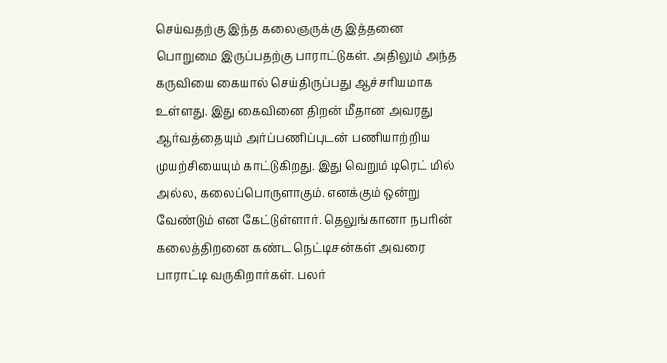செய்வதற்கு இந்த கலைஞருக்கு இத்தனை பொறுமை இருப்பதற்கு பாராட்டுகள். அதிலும் அந்த கருவியை கையால் செய்திருப்பது ஆச்சரியமாக உள்ளது. இது கைவினை திறன் மீதான அவரது ஆர்வத்தையும் அர்ப்பணிப்புடன் பணியாற்றிய முயற்சியையும் காட்டுகிறது. இது வெறும் டிரெட் மில் அல்ல, கலைப்பொருளாகும். எனக்கும் ஒன்று வேண்டும் என கேட்டுள்ளார். தெலுங்கானா நபரின் கலைத்திறனை கண்ட நெட்டிசன்கள் அவரை பாராட்டி வருகிறார்கள். பலர்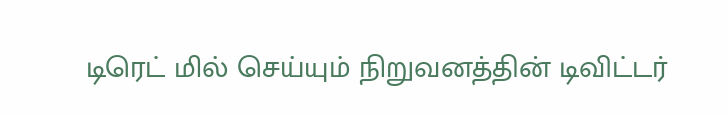டிரெட் மில் செய்யும் நிறுவனத்தின் டிவிட்டர்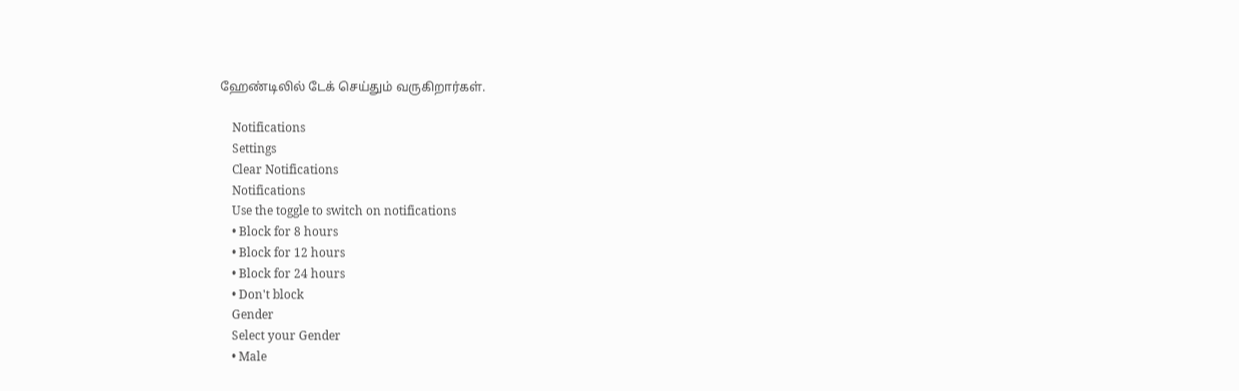ஹேண்டிலில் டேக் செய்தும் வருகிறார்கள்.

    Notifications
    Settings
    Clear Notifications
    Notifications
    Use the toggle to switch on notifications
    • Block for 8 hours
    • Block for 12 hours
    • Block for 24 hours
    • Don't block
    Gender
    Select your Gender
    • Male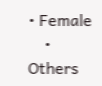• Female
    • Others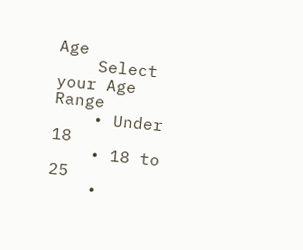Age
    Select your Age Range
    • Under 18
    • 18 to 25
    •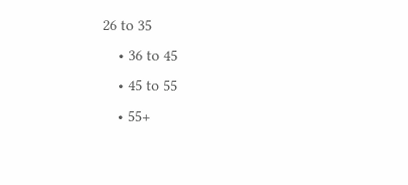26 to 35
    • 36 to 45
    • 45 to 55
    • 55+